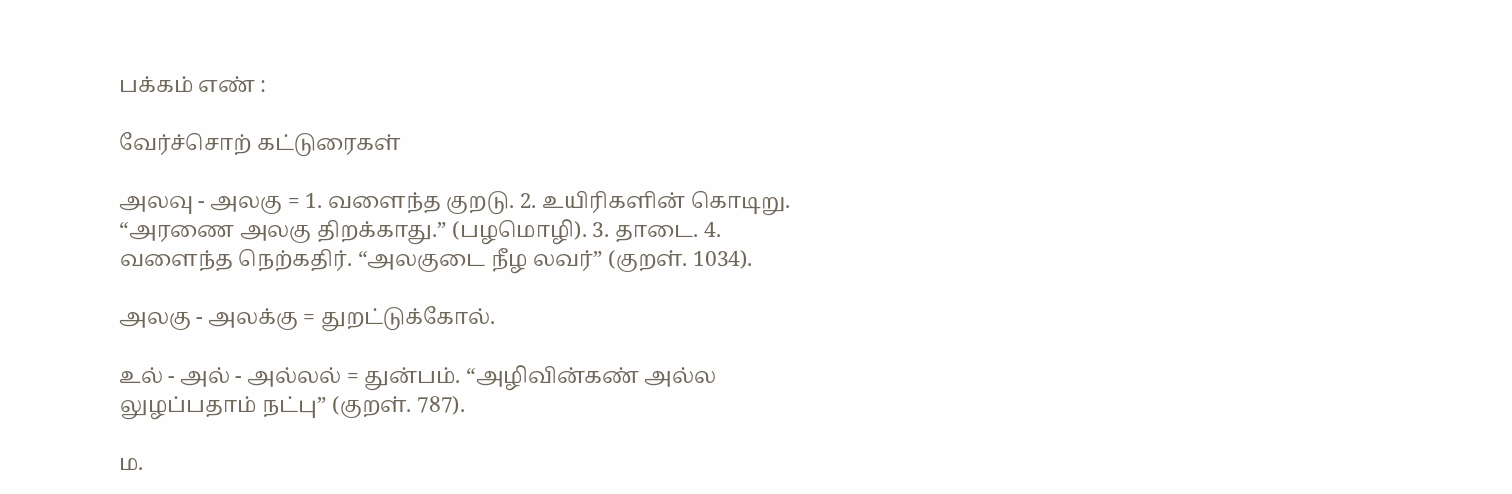பக்கம் எண் :

வேர்ச்சொற் கட்டுரைகள்

அலவு - அலகு = 1. வளைந்த குறடு. 2. உயிரிகளின் கொடிறு. “அரணை அலகு திறக்காது.” (பழமொழி). 3. தாடை. 4. வளைந்த நெற்கதிர். “அலகுடை நீழ லவர்” (குறள். 1034).

அலகு - அலக்கு = துறட்டுக்கோல்.

உல் - அல் - அல்லல் = துன்பம். “அழிவின்கண் அல்ல லுழப்பதாம் நட்பு” (குறள். 787).

ம.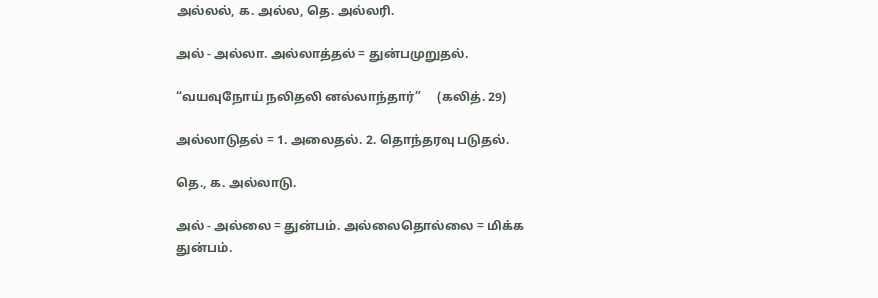அல்லல், க. அல்ல, தெ. அல்லரி.

அல் - அல்லா. அல்லாத்தல் = துன்பமுறுதல்.

“வயவுநோய் நலிதலி னல்லாந்தார்”     (கலித். 29)

அல்லாடுதல் = 1. அலைதல். 2. தொந்தரவு படுதல்.

தெ., க. அல்லாடு.

அல் - அல்லை = துன்பம். அல்லைதொல்லை = மிக்க துன்பம்.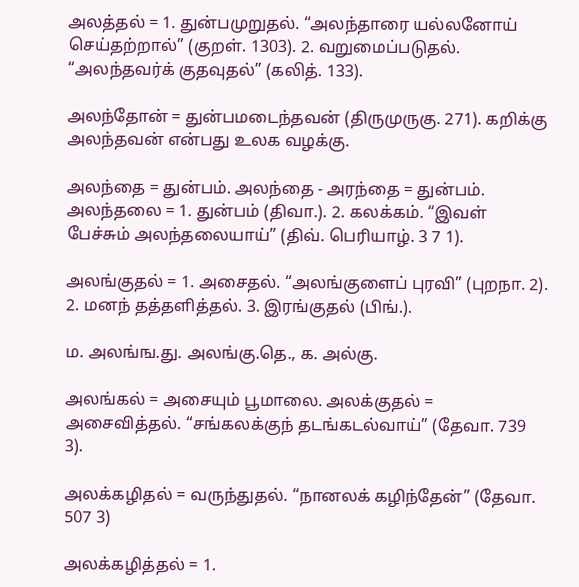அலத்தல் = 1. துன்பமுறுதல். “அலந்தாரை யல்லனோய் செய்தற்றால்” (குறள். 1303). 2. வறுமைப்படுதல். “அலந்தவர்க் குதவுதல்” (கலித். 133).

அலந்தோன் = துன்பமடைந்தவன் (திருமுருகு. 271). கறிக்கு அலந்தவன் என்பது உலக வழக்கு.

அலந்தை = துன்பம். அலந்தை - அரந்தை = துன்பம். அலந்தலை = 1. துன்பம் (திவா.). 2. கலக்கம். “இவள் பேச்சும் அலந்தலையாய்” (திவ். பெரியாழ். 3 7 1).

அலங்குதல் = 1. அசைதல். “அலங்குளைப் புரவி” (புறநா. 2). 2. மனந் தத்தளித்தல். 3. இரங்குதல் (பிங்.).

ம. அலங்ங.து. அலங்கு.தெ., க. அல்கு.

அலங்கல் = அசையும் பூமாலை. அலக்குதல் = அசைவித்தல். “சங்கலக்குந் தடங்கடல்வாய்” (தேவா. 739 3).

அலக்கழிதல் = வருந்துதல். “நானலக் கழிந்தேன்” (தேவா. 507 3)

அலக்கழித்தல் = 1.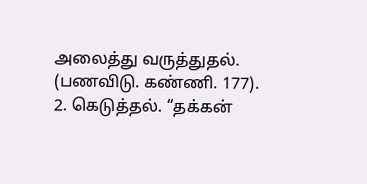அலைத்து வருத்துதல். (பணவிடு. கண்ணி. 177). 2. கெடுத்தல். “தக்கன்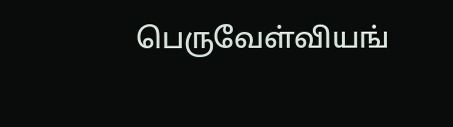பெருவேள்வியங்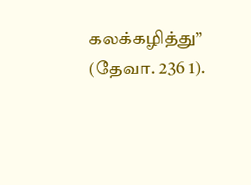கலக்கழித்து” (தேவா. 236 1).